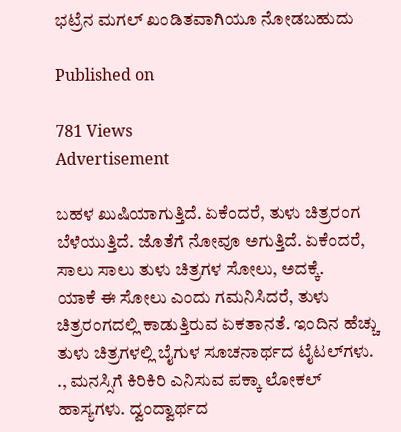ಭಟ್ರೆನ ಮಗಲ್ ಖಂಡಿತವಾಗಿಯೂ ನೋಡಬಹುದು

Published on

781 Views
Advertisement

ಬಹಳ ಖುಷಿಯಾಗುತ್ತಿದೆ. ಏಕೆಂದರೆ, ತುಳು ಚಿತ್ರರಂಗ ಬೆಳೆಯುತ್ತಿದೆ. ಜೊತೆಗೆ ನೋವೂ ಅಗುತ್ತಿದೆ. ಏಕೆಂದರೆ, ಸಾಲು ಸಾಲು ತುಳು ಚಿತ್ರಗಳ ಸೋಲು, ಅದಕ್ಕೆ.
ಯಾಕೆ ಈ ಸೋಲು ಎಂದು ಗಮನಿಸಿದರೆ, ತುಳು ಚಿತ್ರರಂಗದಲ್ಲಿ ಕಾಡುತ್ತಿರುವ ಏಕತಾನತೆ. ಇಂದಿನ ಹೆಚ್ಚು ತುಳು ಚಿತ್ರಗಳಲ್ಲಿ ಬೈಗುಳ ಸೂಚನಾರ್ಥದ ಟೈಟಲ್‌ಗಳು. ., ಮನಸ್ಸಿಗೆ ಕಿರಿಕಿರಿ ಎನಿಸುವ ಪಕ್ಕಾ ಲೋಕಲ್ ಹಾಸ್ಯಗಳು. ದ್ವಂದ್ವಾರ್ಥದ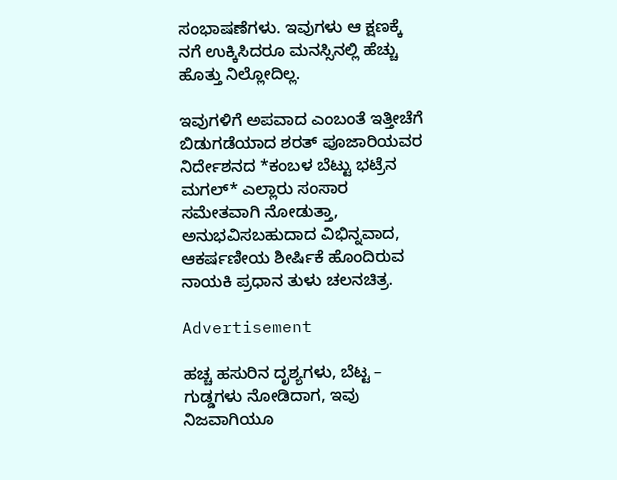ಸಂಭಾಷಣೆಗಳು. ಇವುಗಳು ಆ ಕ್ಷಣಕ್ಕೆ ನಗೆ ಉಕ್ಕಿಸಿದರೂ ಮನಸ್ಸಿನಲ್ಲಿ ಹೆಚ್ಚು ಹೊತ್ತು ನಿಲ್ಲೋದಿಲ್ಲ.

ಇವುಗಳಿಗೆ ಅಪವಾದ ಎಂಬಂತೆ ಇತ್ತೀಚೆಗೆ ಬಿಡುಗಡೆಯಾದ ಶರತ್ ಪೂಜಾರಿಯವರ ನಿರ್ದೇಶನದ *ಕಂಬಳ ಬೆಟ್ಟು ಭಟ್ರೆನ ಮಗಲ್* ಎಲ್ಲಾರು ಸಂಸಾರ ಸಮೇತವಾಗಿ ನೋಡುತ್ತಾ, ಅನುಭವಿಸಬಹುದಾದ ವಿಭಿನ್ನವಾದ, ಆಕರ್ಷಣೀಯ ಶೀರ್ಷಿಕೆ ಹೊಂದಿರುವ ನಾಯಕಿ ಪ್ರಧಾನ ತುಳು ಚಲನಚಿತ್ರ.

Advertisement

ಹಚ್ಚ ಹಸುರಿನ ದೃಶ್ಯಗಳು, ಬೆಟ್ಟ – ಗುಡ್ಡಗಳು ನೋಡಿದಾಗ, ಇವು ನಿಜವಾಗಿಯೂ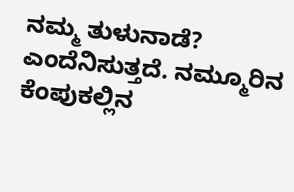ನಮ್ಮ ತುಳುನಾಡೆ? ಎಂದೆನಿಸುತ್ತದೆ. ನಮ್ಮೂರಿನ ಕೆಂಪುಕಲ್ಲಿನ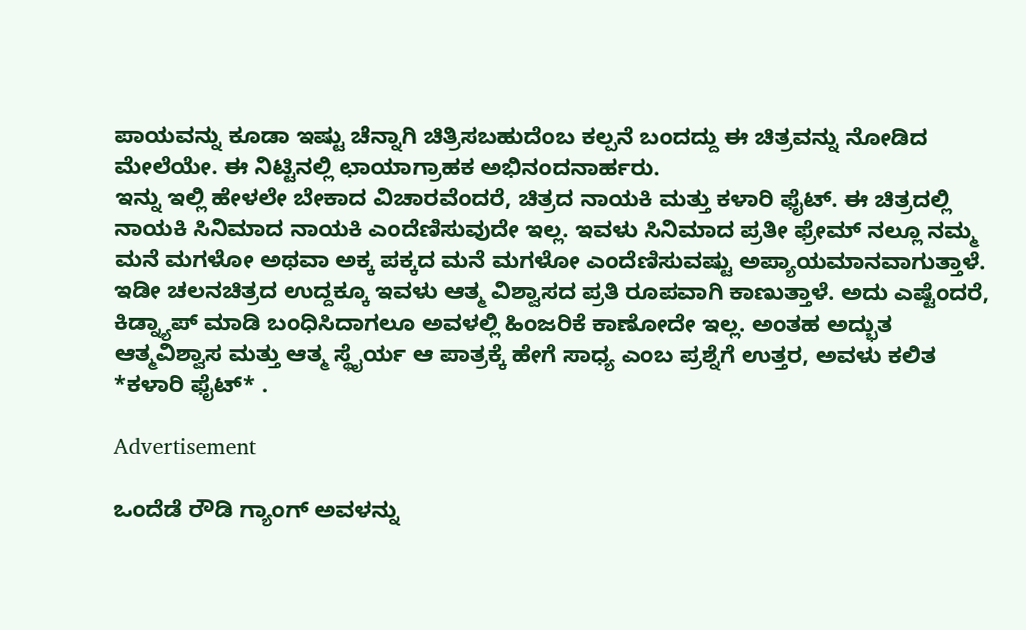ಪಾಯವನ್ನು ಕೂಡಾ ಇಷ್ಟು ಚೆನ್ನಾಗಿ ಚಿತ್ರಿಸಬಹುದೆಂಬ ಕಲ್ಪನೆ ಬಂದದ್ದು ಈ ಚಿತ್ರವನ್ನು ನೋಡಿದ ಮೇಲೆಯೇ. ಈ ನಿಟ್ಟಿನಲ್ಲಿ ಛಾಯಾಗ್ರಾಹಕ ಅಭಿನಂದನಾರ್ಹರು.
ಇನ್ನು ಇಲ್ಲಿ ಹೇಳಲೇ ಬೇಕಾದ ವಿಚಾರವೆಂದರೆ, ಚಿತ್ರದ ನಾಯಕಿ ಮತ್ತು ಕಳಾರಿ ಫೈಟ್. ಈ ಚಿತ್ರದಲ್ಲಿ ನಾಯಕಿ ಸಿನಿಮಾದ ನಾಯಕಿ ಎಂದೆಣಿಸುವುದೇ ಇಲ್ಲ. ಇವಳು ಸಿನಿಮಾದ ಪ್ರತೀ ಫ್ರೇಮ್ ನಲ್ಲೂ ನಮ್ಮ ಮನೆ ಮಗಳೋ ಅಥವಾ ಅಕ್ಕ ಪಕ್ಕದ ಮನೆ ಮಗಳೋ ಎಂದೆಣಿಸುವಷ್ಟು ಅಪ್ಯಾಯಮಾನವಾಗುತ್ತಾಳೆ.
ಇಡೀ ಚಲನಚಿತ್ರದ ಉದ್ದಕ್ಕೂ ಇವಳು ಆತ್ಮ ವಿಶ್ವಾಸದ ಪ್ರತಿ ರೂಪವಾಗಿ ಕಾಣುತ್ತಾಳೆ. ಅದು ಎಷ್ಟೆಂದರೆ, ಕಿಡ್ನ್ಯಾಪ್ ಮಾಡಿ ಬಂಧಿಸಿದಾಗಲೂ ಅವಳಲ್ಲಿ ಹಿಂಜರಿಕೆ ಕಾಣೋದೇ ಇಲ್ಲ. ಅಂತಹ ಅದ್ಭುತ ಆತ್ಮವಿಶ್ವಾಸ ಮತ್ತು ಆತ್ಮ ಸ್ಥೈರ್ಯ ಆ ಪಾತ್ರಕ್ಕೆ ಹೇಗೆ ಸಾಧ್ಯ ಎಂಬ ಪ್ರಶ್ನೆಗೆ ಉತ್ತರ, ಅವಳು ಕಲಿತ *ಕಳಾರಿ ಫೈಟ್* .

Advertisement

ಒಂದೆಡೆ ರೌಡಿ ಗ್ಯಾಂಗ್ ಅವಳನ್ನು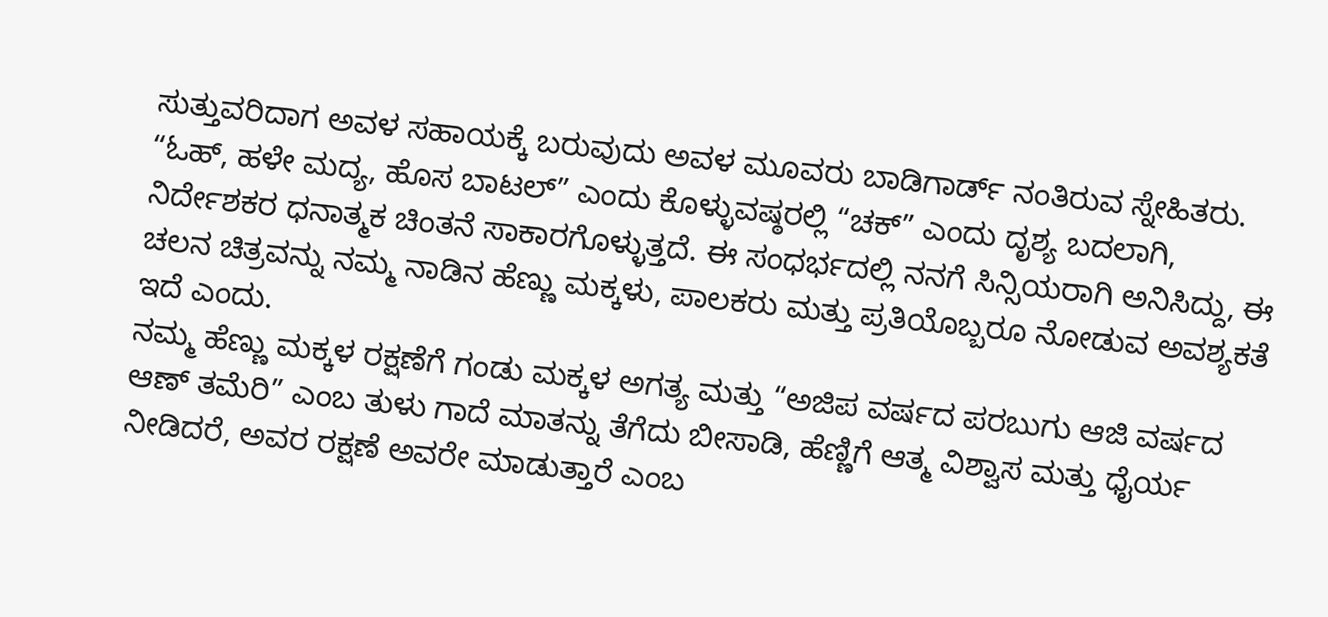ಸುತ್ತುವರಿದಾಗ ಅವಳ ಸಹಾಯಕ್ಕೆ ಬರುವುದು ಅವಳ ಮೂವರು ಬಾಡಿಗಾರ್ಡ್ ನಂತಿರುವ ಸ್ನೇಹಿತರು. “ಓಹ್, ಹಳೇ ಮದ್ಯ, ಹೊಸ ಬಾಟಲ್” ಎಂದು ಕೊಳ್ಳುವಷ್ಠರಲ್ಲಿ “ಚಕ್” ಎಂದು ದೃಶ್ಯ ಬದಲಾಗಿ, ನಿರ್ದೇಶಕರ ಧನಾತ್ಮಕ ಚಿಂತನೆ ಸಾಕಾರಗೊಳ್ಳುತ್ತದೆ. ಈ ಸಂಧರ್ಭದಲ್ಲಿ ನನಗೆ ಸಿನ್ಸಿಯರಾಗಿ ಅನಿಸಿದ್ದು, ಈ ಚಲನ ಚಿತ್ರವನ್ನು ನಮ್ಮ ನಾಡಿನ ಹೆಣ್ಣು ಮಕ್ಕಳು, ಪಾಲಕರು ಮತ್ತು ಪ್ರತಿಯೊಬ್ಬರೂ ನೋಡುವ ಅವಶ್ಯಕತೆ ಇದೆ ಎಂದು.
ನಮ್ಮ ಹೆಣ್ಣು ಮಕ್ಕಳ ರಕ್ಷಣೆಗೆ ಗಂಡು ಮಕ್ಕಳ ಅಗತ್ಯ ಮತ್ತು “ಅಜಿಪ ವರ್ಷದ ಪರಬುಗು ಆಜಿ ವರ್ಷದ ಆಣ್ ತಮೆರಿ” ಎಂಬ ತುಳು ಗಾದೆ ಮಾತನ್ನು ತೆಗೆದು ಬೀಸಾಡಿ, ಹೆಣ್ಣಿಗೆ ಆತ್ಮ ವಿಶ್ವಾಸ ಮತ್ತು ಧೈರ್ಯ ನೀಡಿದರೆ, ಅವರ ರಕ್ಷಣೆ ಅವರೇ ಮಾಡುತ್ತಾರೆ ಎಂಬ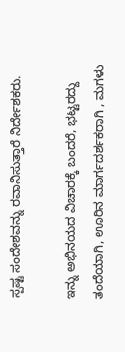ಸ್ಪಷ್ಟ ಸಂದೇಶವನ್ನು ರವಾನಿಸುತ್ತಾರೆ ನಿರ್ದೇಶಕರು.

ಇನ್ನು ಅಭಿನಯದ ವಿಚಾರಕ್ಕೆ ಬಂದರೆ, ಭಟ್ಟರದ್ದು ತಂದೆಯಾಗಿ, ಊರಿನ ಮಾರ್ಗದರ್ಶಕರಾಗಿ , ಮಗಳು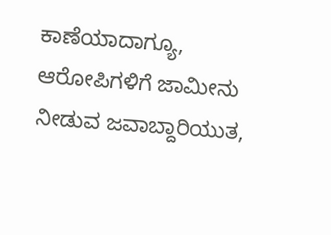ಕಾಣೆಯಾದಾಗ್ಯೂ, ಆರೋಪಿಗಳಿಗೆ ಜಾಮೀನು ನೀಡುವ ಜವಾಬ್ದಾರಿಯುತ,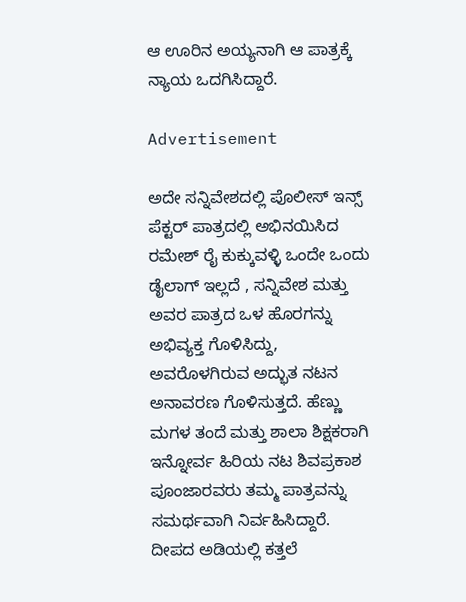ಆ ಊರಿನ ಅಯ್ಯನಾಗಿ ಆ ಪಾತ್ರಕ್ಕೆ ನ್ಯಾಯ ಒದಗಿಸಿದ್ದಾರೆ.

Advertisement

ಅದೇ ಸನ್ನಿವೇಶದಲ್ಲಿ ಪೊಲೀಸ್ ಇನ್ಸ್ ಪೆಕ್ಟರ್ ಪಾತ್ರದಲ್ಲಿ ಅಭಿನಯಿಸಿದ ರಮೇಶ್ ರೈ ಕುಕ್ಕುವಳ್ಳಿ ಒಂದೇ ಒಂದು ಡೈಲಾಗ್ ಇಲ್ಲದೆ , ಸನ್ನಿವೇಶ ಮತ್ತು ಅವರ ಪಾತ್ರದ ಒಳ ಹೊರಗನ್ನು ಅಭಿವ್ಯಕ್ತ ಗೊಳಿಸಿದ್ದು, ಅವರೊಳಗಿರುವ ಅದ್ಭುತ ನಟನ ಅನಾವರಣ ಗೊಳಿಸುತ್ತದೆ. ಹೆಣ್ಣು ಮಗಳ ತಂದೆ ಮತ್ತು ಶಾಲಾ ಶಿಕ್ಷಕರಾಗಿ
ಇನ್ನೋರ್ವ ಹಿರಿಯ ನಟ ಶಿವಪ್ರಕಾಶ ಪೂಂಜಾರವರು ತಮ್ಮ ಪಾತ್ರವನ್ನು ಸಮರ್ಥವಾಗಿ ನಿರ್ವಹಿಸಿದ್ದಾರೆ.
ದೀಪದ ಅಡಿಯಲ್ಲಿ ಕತ್ತಲೆ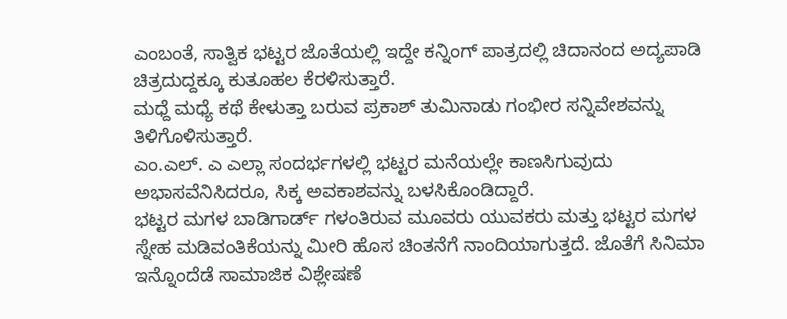ಎಂಬಂತೆ, ಸಾತ್ವಿಕ ಭಟ್ಟರ ಜೊತೆಯಲ್ಲಿ ಇದ್ದೇ ಕನ್ನಿಂಗ್ ಪಾತ್ರದಲ್ಲಿ ಚಿದಾನಂದ ಅದ್ಯಪಾಡಿ ಚಿತ್ರದುದ್ದಕ್ಕೂ ಕುತೂಹಲ ಕೆರಳಿಸುತ್ತಾರೆ.
ಮಧ್ದೆ ಮಧ್ಯೆ ಕಥೆ ಕೇಳುತ್ತಾ ಬರುವ ಪ್ರಕಾಶ್ ತುಮಿನಾಡು ಗಂಭೀರ ಸನ್ನಿವೇಶವನ್ನು ತಿಳಿಗೊಳಿಸುತ್ತಾರೆ.
ಎಂ.ಎಲ್. ಎ ಎಲ್ಲಾ ಸಂದರ್ಭಗಳಲ್ಲಿ ಭಟ್ಟರ ಮನೆಯಲ್ಲೇ ಕಾಣಸಿಗುವುದು ಅಭಾಸವೆನಿಸಿದರೂ, ಸಿಕ್ಕ ಅವಕಾಶವನ್ನು ಬಳಸಿಕೊಂಡಿದ್ದಾರೆ.
ಭಟ್ಟರ ಮಗಳ ಬಾಡಿಗಾರ್ಡ್ ಗಳಂತಿರುವ ಮೂವರು ಯುವಕರು ಮತ್ತು ಭಟ್ಟರ ಮಗಳ ಸ್ನೇಹ ಮಡಿವಂತಿಕೆಯನ್ನು ಮೀರಿ ಹೊಸ ಚಿಂತನೆಗೆ ನಾಂದಿಯಾಗುತ್ತದೆ. ಜೊತೆಗೆ ಸಿನಿಮಾ ಇನ್ನೊಂದೆಡೆ ಸಾಮಾಜಿಕ ವಿಶ್ಲೇಷಣೆ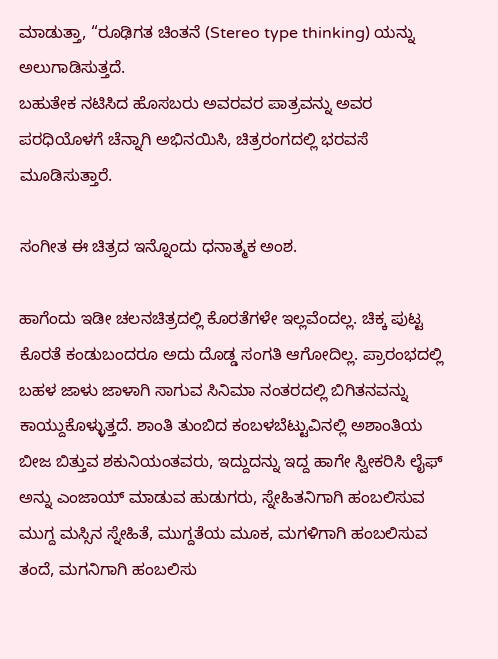ಮಾಡುತ್ತಾ, “ರೂಢಿಗತ ಚಿಂತನೆ (Stereo type thinking) ಯನ್ನು ಅಲುಗಾಡಿಸುತ್ತದೆ.
ಬಹುತೇಕ ನಟಿಸಿದ ಹೊಸಬರು ಅವರವರ ಪಾತ್ರವನ್ನು ಅವರ ಪರಧಿಯೊಳಗೆ ಚೆನ್ನಾಗಿ ಅಭಿನಯಿಸಿ, ಚಿತ್ರರಂಗದಲ್ಲಿ ಭರವಸೆ ಮೂಡಿಸುತ್ತಾರೆ.

ಸಂಗೀತ ಈ ಚಿತ್ರದ ಇನ್ನೊಂದು ಧನಾತ್ಮಕ ಅಂಶ.

ಹಾಗೆಂದು ಇಡೀ ಚಲನಚಿತ್ರದಲ್ಲಿ ಕೊರತೆಗಳೇ ಇಲ್ಲವೆಂದಲ್ಲ. ಚಿಕ್ಕ ಪುಟ್ಟ ಕೊರತೆ ಕಂಡುಬಂದರೂ ಅದು ದೊಡ್ಡ ಸಂಗತಿ ಆಗೋದಿಲ್ಲ. ಪ್ರಾರಂಭದಲ್ಲಿ ಬಹಳ ಜಾಳು ಜಾಳಾಗಿ ಸಾಗುವ ಸಿನಿಮಾ ನಂತರದಲ್ಲಿ ಬಿಗಿತನವನ್ನು ಕಾಯ್ದುಕೊಳ್ಳುತ್ತದೆ. ಶಾಂತಿ ತುಂಬಿದ ಕಂಬಳಬೆಟ್ಟುವಿನಲ್ಲಿ ಅಶಾಂತಿಯ ಬೀಜ ಬಿತ್ತುವ ಶಕುನಿಯಂತವರು, ಇದ್ದುದನ್ನು ಇದ್ದ ಹಾಗೇ ಸ್ವೀಕರಿಸಿ ಲೈಫ್ ಅನ್ನು ಎಂಜಾಯ್ ಮಾಡುವ ಹುಡುಗರು, ಸ್ನೇಹಿತನಿಗಾಗಿ ಹಂಬಲಿಸುವ ಮುಗ್ದ ಮಸ್ಸಿನ ಸ್ನೇಹಿತೆ, ಮುಗ್ದತೆಯ ಮೂಕ, ಮಗಳಿಗಾಗಿ ಹಂಬಲಿಸುವ ತಂದೆ, ಮಗನಿಗಾಗಿ ಹಂಬಲಿಸು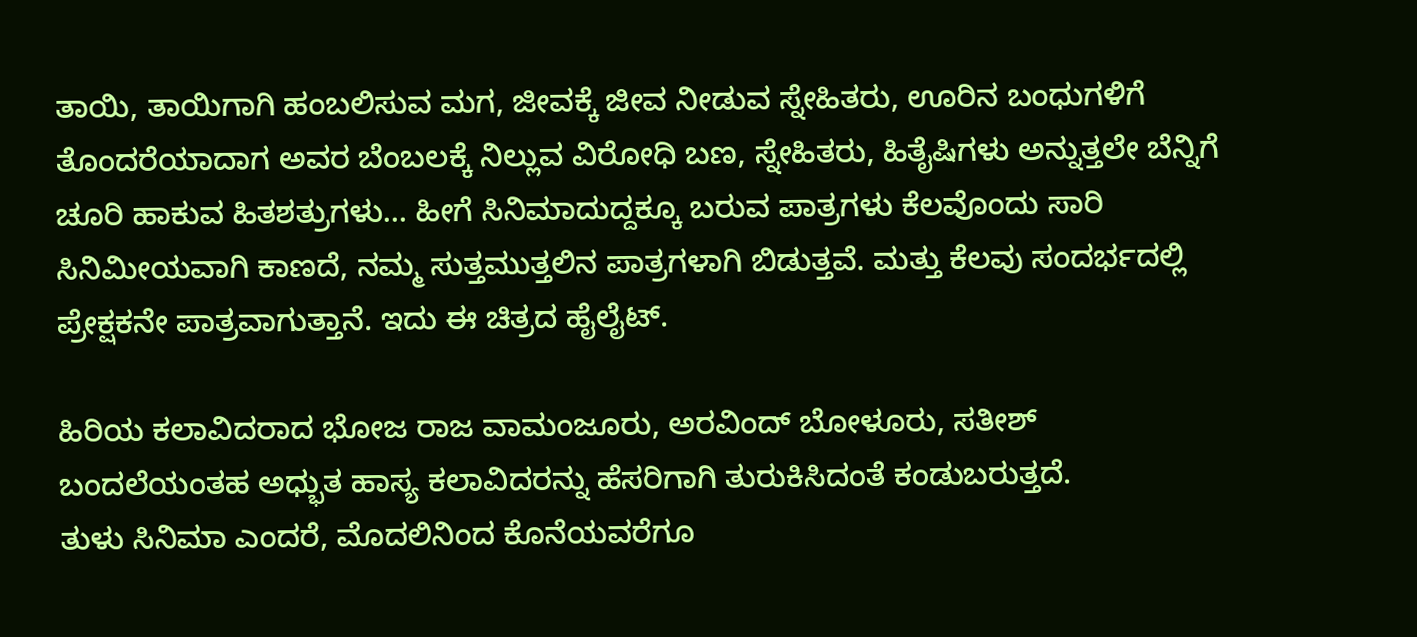ತಾಯಿ, ತಾಯಿಗಾಗಿ ಹಂಬಲಿಸುವ ಮಗ, ಜೀವಕ್ಕೆ ಜೀವ ನೀಡುವ ಸ್ನೇಹಿತರು, ಊರಿನ ಬಂಧುಗಳಿಗೆ ತೊಂದರೆಯಾದಾಗ ಅವರ ಬೆಂಬಲಕ್ಕೆ ನಿಲ್ಲುವ ವಿರೋಧಿ ಬಣ, ಸ್ನೇಹಿತರು, ಹಿತೈಷಿಗಳು ಅನ್ನುತ್ತಲೇ ಬೆನ್ನಿಗೆ ಚೂರಿ ಹಾಕುವ ಹಿತಶತ್ರುಗಳು… ಹೀಗೆ ಸಿನಿಮಾದುದ್ದಕ್ಕೂ ಬರುವ ಪಾತ್ರಗಳು ಕೆಲವೊಂದು ಸಾರಿ ಸಿನಿಮೀಯವಾಗಿ ಕಾಣದೆ, ನಮ್ಮ ಸುತ್ತಮುತ್ತಲಿನ ಪಾತ್ರಗಳಾಗಿ ಬಿಡುತ್ತವೆ. ಮತ್ತು ಕೆಲವು ಸಂದರ್ಭದಲ್ಲಿ ಪ್ರೇಕ್ಷಕನೇ ಪಾತ್ರವಾಗುತ್ತಾನೆ. ಇದು ಈ ಚಿತ್ರದ ಹೈಲೈಟ್.

ಹಿರಿಯ ಕಲಾವಿದರಾದ ಭೋಜ ರಾಜ ವಾಮಂಜೂರು, ಅರವಿಂದ್ ಬೋಳೂರು, ಸತೀಶ್ ಬಂದಲೆಯಂತಹ ಅಧ್ಭುತ ಹಾಸ್ಯ ಕಲಾವಿದರನ್ನು ಹೆಸರಿಗಾಗಿ ತುರುಕಿಸಿದಂತೆ ಕಂಡುಬರುತ್ತದೆ.
ತುಳು ಸಿನಿಮಾ ಎಂದರೆ, ಮೊದಲಿನಿಂದ ಕೊನೆಯವರೆಗೂ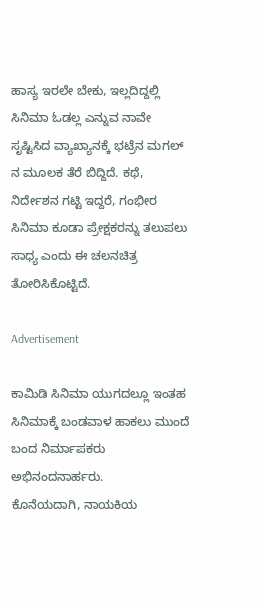ಹಾಸ್ಯ ಇರಲೇ ಬೇಕು, ಇಲ್ಲದಿದ್ದಲ್ಲಿ ಸಿನಿಮಾ ಓಡಲ್ಲ ಎನ್ನುವ ನಾವೇ ಸೃಷ್ಟಿಸಿದ ವ್ಯಾಖ್ಯಾನಕ್ಕೆ ಭಟ್ರೆನ ಮಗಲ್ ನ ಮೂಲಕ ತೆರೆ ಬಿದ್ದಿದೆ. ಕಥೆ, ನಿರ್ದೇಶನ ಗಟ್ಟಿ ಇದ್ದರೆ, ಗಂಭೀರ ಸಿನಿಮಾ ಕೂಡಾ ಪ್ರೇಕ್ಷಕರನ್ನು ತಲುಪಲು ಸಾಧ್ಯ ಎಂದು ಈ ಚಲನಚಿತ್ರ ತೋರಿಸಿಕೊಟ್ಟಿದೆ.

Advertisement

ಕಾಮಿಡಿ ಸಿನಿಮಾ ಯುಗದಲ್ಲೂ ಇಂತಹ ಸಿನಿಮಾಕ್ಕೆ ಬಂಡವಾಳ ಹಾಕಲು ಮುಂದೆ ಬಂದ ನಿರ್ಮಾಪಕರು ಅಭಿನಂದನಾರ್ಹರು.
ಕೊನೆಯದಾಗಿ, ನಾಯಕಿಯ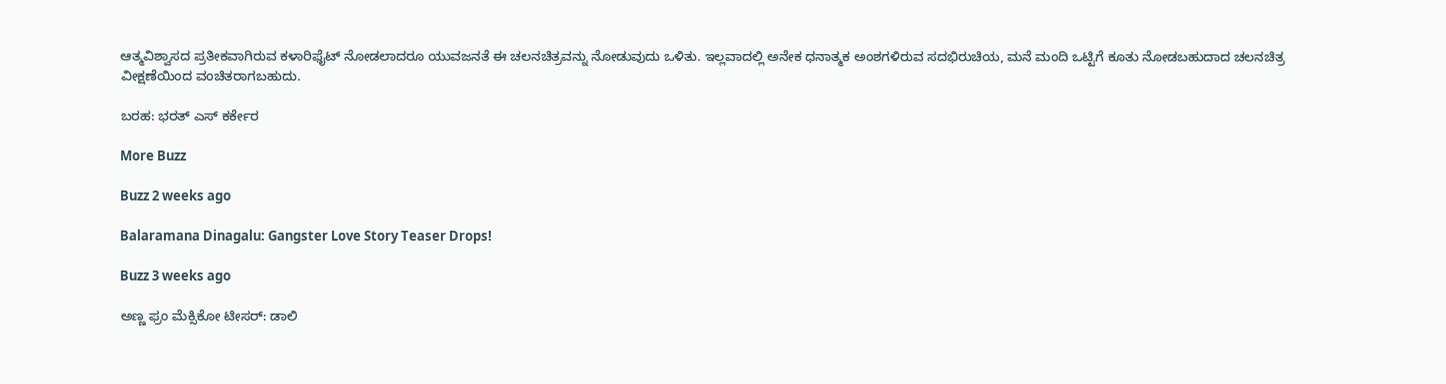ಆತ್ಮವಿಶ್ವಾಸದ ಪ್ರತೀಕವಾಗಿರುವ ಕಳಾರಿಫೈಟ್ ನೋಡಲಾದರೂ ಯುವಜನತೆ ಈ ಚಲನಚಿತ್ರವನ್ನು ನೋಡುವುದು ಒಳಿತು. ಇಲ್ಲವಾದಲ್ಲಿ ಅನೇಕ ಧನಾತ್ಮಕ ಅಂಶಗಳಿರುವ ಸದಭಿರುಚಿಯ, ಮನೆ ಮಂದಿ ಒಟ್ಟಿಗೆ ಕೂತು ನೋಡಬಹುದಾದ ಚಲನಚಿತ್ರ ವೀಕ್ಷಣೆಯಿಂದ ವಂಚಿತರಾಗಬಹುದು.

ಬರಹ: ಭರತ್ ಎಸ್ ಕರ್ಕೇರ

More Buzz

Buzz 2 weeks ago

Balaramana Dinagalu: Gangster Love Story Teaser Drops!

Buzz 3 weeks ago

ಅಣ್ಣ ಫ್ರಂ ಮೆಕ್ಸಿಕೋ ಟೀಸರ್: ಡಾಲಿ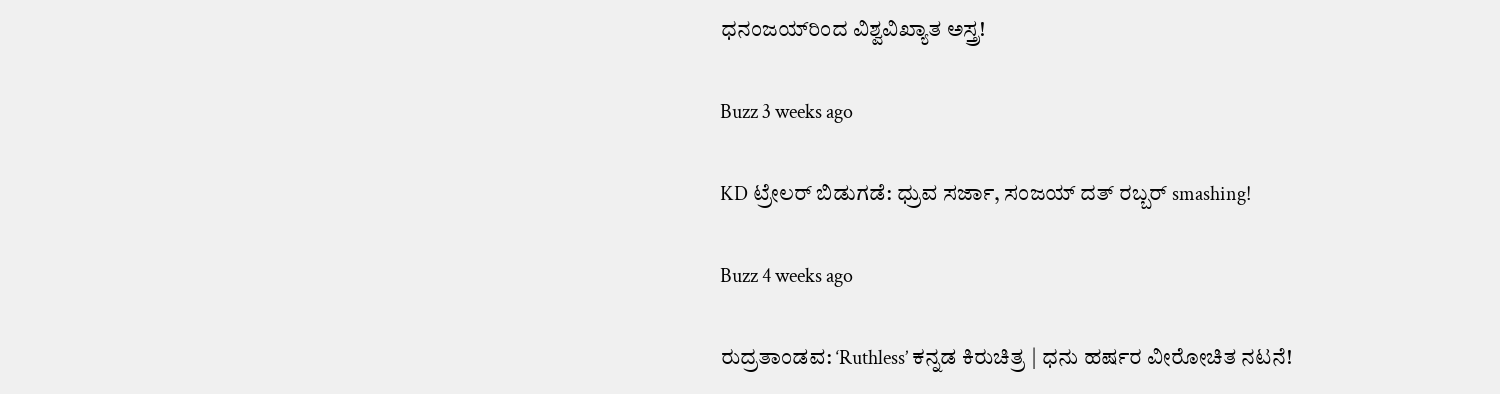ಧನಂಜಯ್‌ರಿಂದ ವಿಶ್ವವಿಖ್ಯಾತ ಅಸ್ತ್ರ!

Buzz 3 weeks ago

KD ಟ್ರೇಲರ್ ಬಿಡುಗಡೆ: ಧ್ರುವ ಸರ್ಜಾ, ಸಂಜಯ್ ದತ್ ರಬ್ಬರ್ smashing!

Buzz 4 weeks ago

ರುದ್ರತಾಂಡವ: ‘Ruthless’ ಕನ್ನಡ ಕಿರುಚಿತ್ರ | ಧನು ಹರ್ಷರ ವೀರೋಚಿತ ನಟನೆ!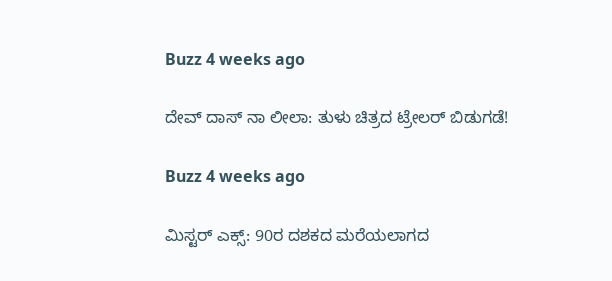Buzz 4 weeks ago

ದೇವ್ ದಾಸ್ ನಾ ಲೀಲಾ: ತುಳು ಚಿತ್ರದ ಟ್ರೇಲರ್ ಬಿಡುಗಡೆ!

Buzz 4 weeks ago

ಮಿಸ್ಟರ್ ಎಕ್ಸ್: 90ರ ದಶಕದ ಮರೆಯಲಾಗದ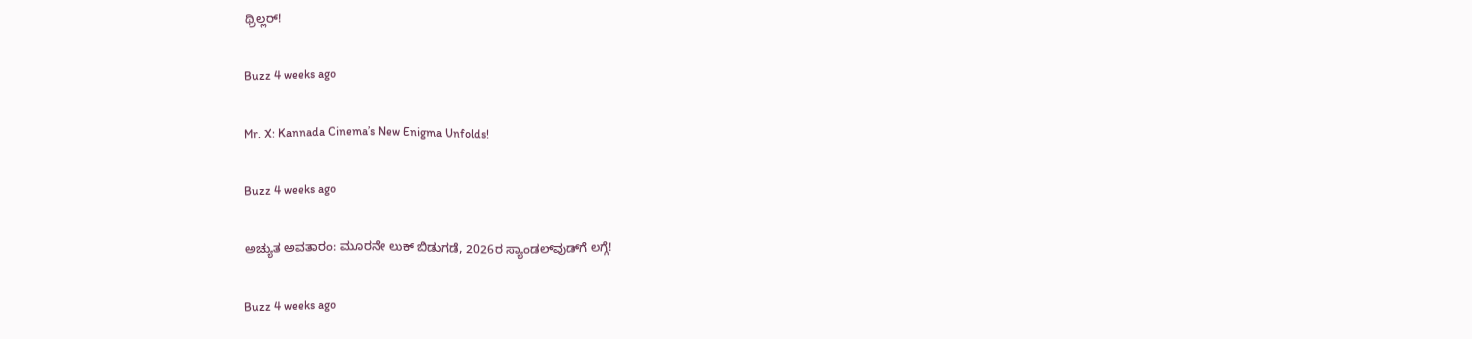ಥ್ರಿಲ್ಲರ್!

Buzz 4 weeks ago

Mr. X: Kannada Cinema’s New Enigma Unfolds!

Buzz 4 weeks ago

ಅಚ್ಯುತ ಅವತಾರಂ: ಮೂರನೇ ಲುಕ್ ಬಿಡುಗಡೆ, 2026ರ ಸ್ಯಾಂಡಲ್‌ವುಡ್‌ಗೆ ಲಗ್ಗೆ!

Buzz 4 weeks ago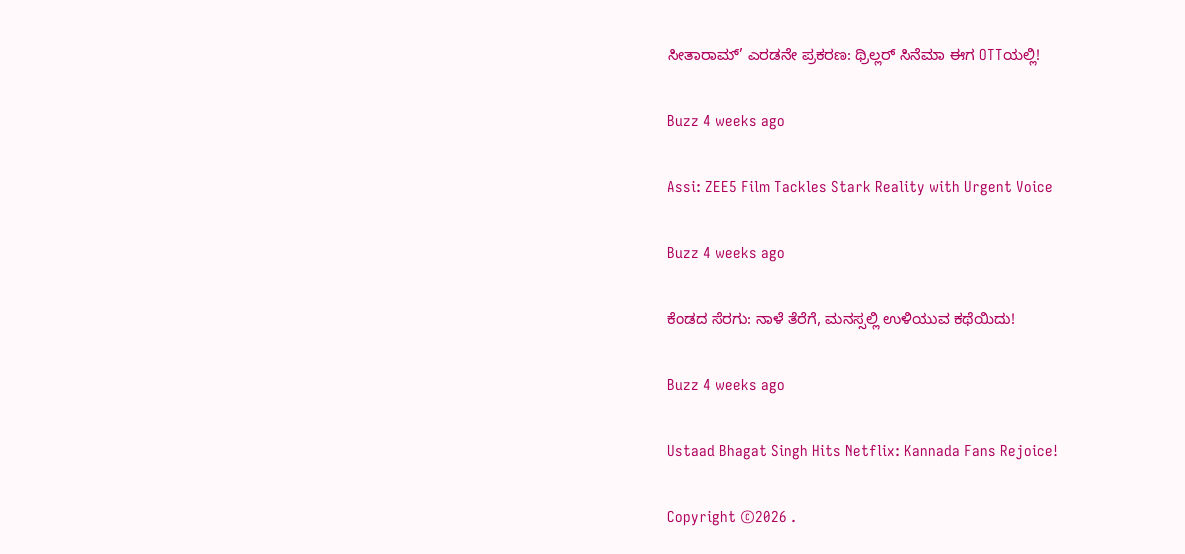ಸೀತಾರಾಮ್’ ಎರಡನೇ ಪ್ರಕರಣ: ಥ್ರಿಲ್ಲರ್ ಸಿನೆಮಾ ಈಗ OTTಯಲ್ಲಿ!

Buzz 4 weeks ago

Assi: ZEE5 Film Tackles Stark Reality with Urgent Voice

Buzz 4 weeks ago

ಕೆಂಡದ ಸೆರಗು: ನಾಳೆ ತೆರೆಗೆ, ಮನಸ್ಸಲ್ಲಿ ಉಳಿಯುವ ಕಥೆಯಿದು!

Buzz 4 weeks ago

Ustaad Bhagat Singh Hits Netflix: Kannada Fans Rejoice!

Copyright ©2026 .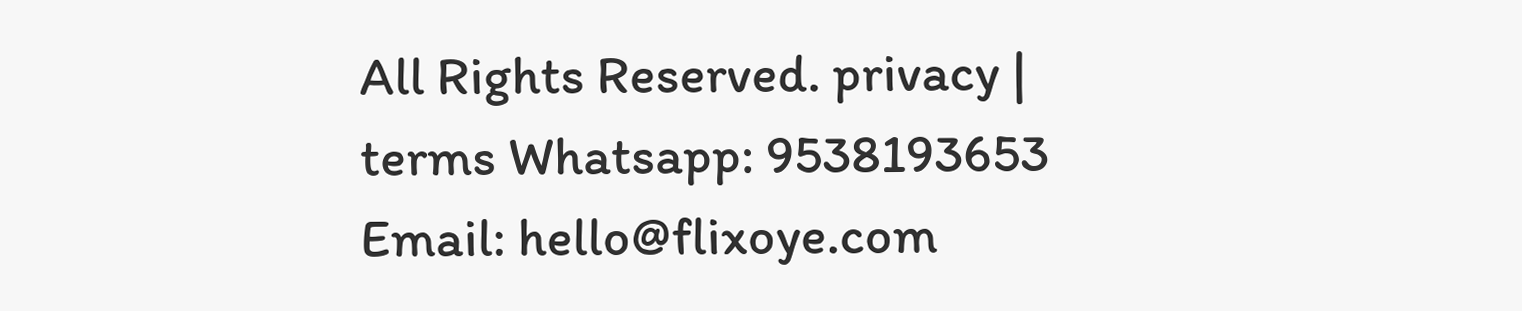All Rights Reserved. privacy | terms Whatsapp: 9538193653 Email: hello@flixoye.com